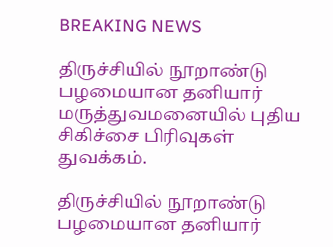BREAKING NEWS

திருச்சியில் நூறாண்டு பழமையான தனியார் மருத்துவமனையில் புதிய சிகிச்சை பிரிவுகள் துவக்கம்.

திருச்சியில் நூறாண்டு பழமையான தனியார்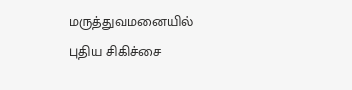மருத்துவமனையில் புதிய சிகிச்சை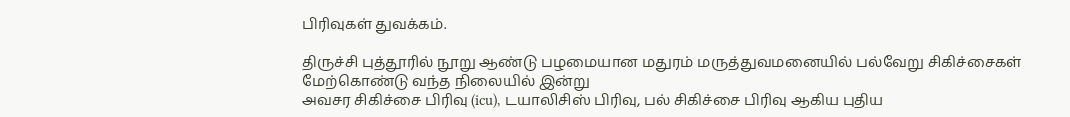பிரிவுகள் துவக்கம்.

திருச்சி புத்தூரில் நூறு ஆண்டு பழமையான மதுரம் மருத்துவமனையில் பல்வேறு சிகிச்சைகள் மேற்கொண்டு வந்த நிலையில் இன்று
அவசர சிகிச்சை பிரிவு (icu), டயாலிசிஸ் பிரிவு, பல் சிகிச்சை பிரிவு ஆகிய புதிய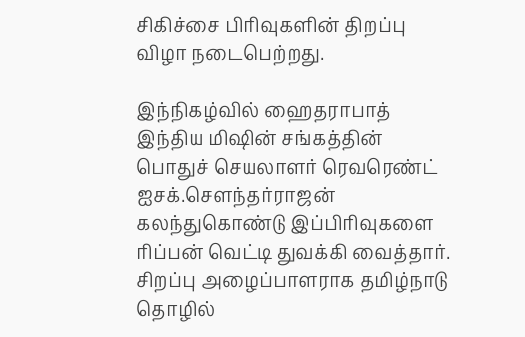சிகிச்சை பிரிவுகளின் திறப்பு விழா நடைபெற்றது.

இந்நிகழ்வில் ஹைதராபாத் இந்திய மிஷின் சங்கத்தின் பொதுச் செயலாளர் ரெவரெண்ட் ஐசக்.சௌந்தர்ராஜன் கலந்துகொண்டு இப்பிரிவுகளை ரிப்பன் வெட்டி துவக்கி வைத்தார். சிறப்பு அழைப்பாளராக தமிழ்நாடு தொழில்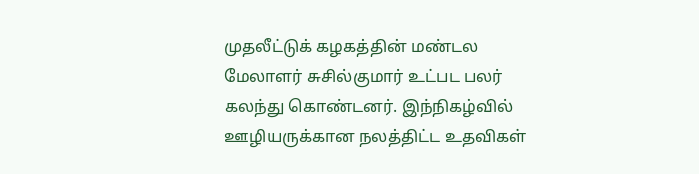முதலீட்டுக் கழகத்தின் மண்டல மேலாளர் சுசில்குமார் உட்பட பலர் கலந்து கொண்டனர். இந்நிகழ்வில் ஊழியருக்கான நலத்திட்ட உதவிகள்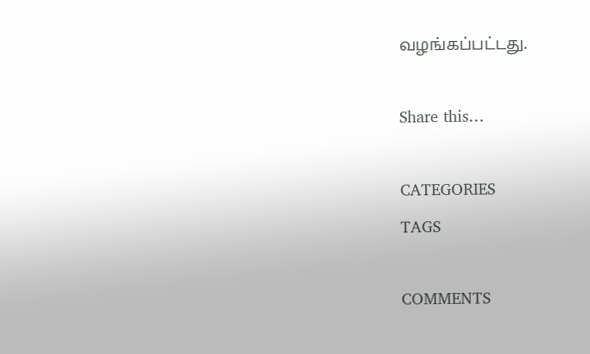வழங்கப்பட்டது.

Share this…

CATEGORIES
TAGS

COMMENTS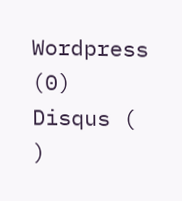Wordpress (0)
Disqus ( )